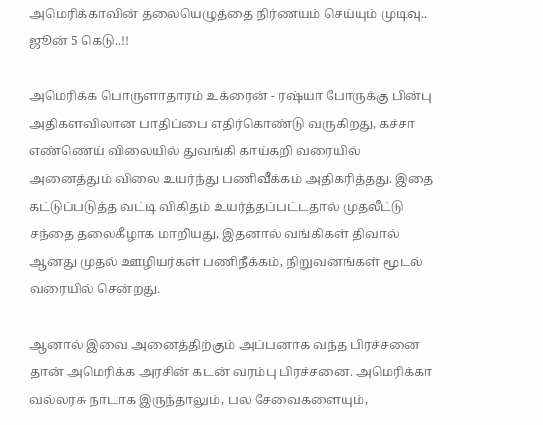அமெரிக்காவின் தலையெழுத்தை நிர்ணயம் செய்யும் முடிவு.. ஜூன் 5 கெடு..!!

அமெரிக்க பொருளாதாரம் உக்ரைன் - ரஷ்யா போருக்கு பின்பு அதிகளவிலான பாதிப்பை எதிர்கொண்டு வருகிறது, கச்சா எண்ணெய் விலையில் துவங்கி காய்கறி வரையில் அனைத்தும் விலை உயர்ந்து பணிவீக்கம் அதிகரித்தது. இதை கட்டுப்படுத்த வட்டி விகிதம் உயர்த்தப்பட்டதால் முதலீட்டு சந்தை தலைகீழாக மாறியது, இதனால் வங்கிகள் திவால் ஆனது முதல் ஊழியர்கள் பணிநீக்கம், நிறுவனங்கள் மூடல் வரையில் சென்றது.

ஆனால் இவை அனைத்திற்கும் அப்பனாக வந்த பிரச்சனை தான் அமெரிக்க அரசின் கடன் வரம்பு பிரச்சனை. அமெரிக்கா வல்லரசு நாடாக இருந்தாலும், பல சேவைகளையும்,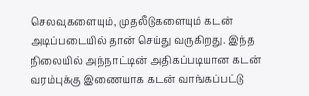செலவுகளையும், முதலீடுகளையும் கடன் அடிப்படையில் தான் செய்து வருகிறது. இந்த நிலையில் அந்நாட்டின் அதிகப்படியான கடன் வரம்புக்கு இணையாக கடன் வாங்கப்பட்டு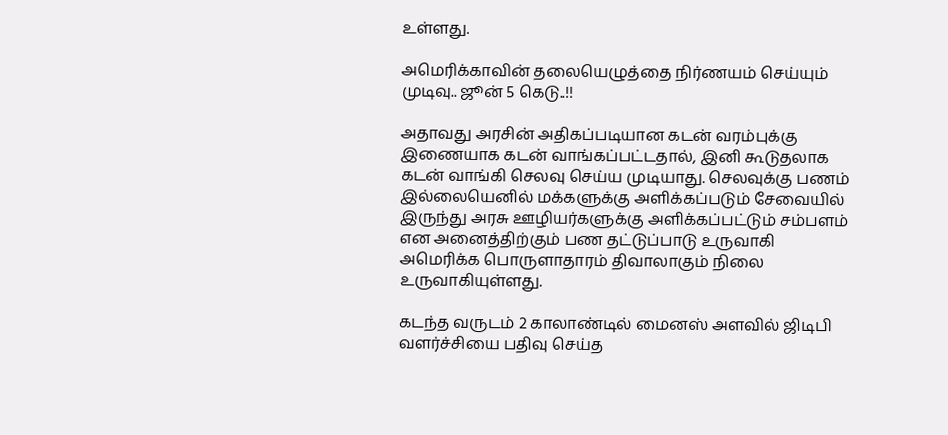உள்ளது.

அமெரிக்காவின் தலையெழுத்தை நிர்ணயம் செய்யும் முடிவு.. ஜூன் 5 கெடு..!!

அதாவது அரசின் அதிகப்படியான கடன் வரம்புக்கு இணையாக கடன் வாங்கப்பட்டதால், இனி கூடுதலாக கடன் வாங்கி செலவு செய்ய முடியாது. செலவுக்கு பணம் இல்லையெனில் மக்களுக்கு அளிக்கப்படும் சேவையில் இருந்து அரசு ஊழியர்களுக்கு அளிக்கப்பட்டும் சம்பளம் என அனைத்திற்கும் பண தட்டுப்பாடு உருவாகி அமெரிக்க பொருளாதாரம் திவாலாகும் நிலை உருவாகியுள்ளது.

கடந்த வருடம் 2 காலாண்டில் மைனஸ் அளவில் ஜிடிபி வளர்ச்சியை பதிவு செய்த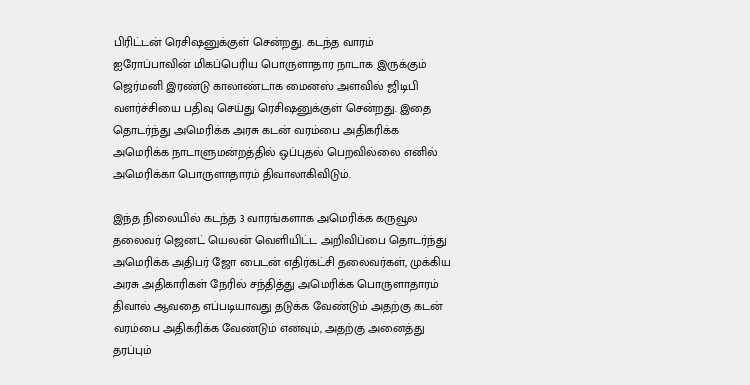பிரிட்டன் ரெசிஷனுக்குள் சென்றது. கடந்த வாரம் ஐரோப்பாவின் மிகப்பெரிய பொருளாதார நாடாக இருக்கும் ஜெர்மனி இரண்டு காலாண்டாக மைனஸ் அளவில் ஜிடிபி வளர்ச்சியை பதிவு செய்து ரெசிஷனுக்குள் சென்றது. இதை தொடர்ந்து அமெரிக்க அரசு கடன் வரம்பை அதிகரிக்க அமெரிக்க நாடாளுமன்றத்தில் ஒப்புதல் பெறவில்லை எனில் அமெரிக்கா பொருளாதாரம் திவாலாகிவிடும்.

இந்த நிலையில் கடந்த 3 வாரங்களாக அமெரிக்க கருவூல தலைவர் ஜெனட் யெலன் வெளியிட்ட அறிவிப்பை தொடர்ந்து அமெரிக்க அதிபர் ஜோ பைடன் எதிர்கட்சி தலைவர்கள், முக்கிய அரசு அதிகாரிகள் நேரில் சந்தித்து அமெரிக்க பொருளாதாரம் திவால் ஆவதை எப்படியாவது தடுக்க வேண்டும் அதற்கு கடன் வரம்பை அதிகரிக்க வேண்டும் எனவும், அதற்கு அனைத்து தரப்பும்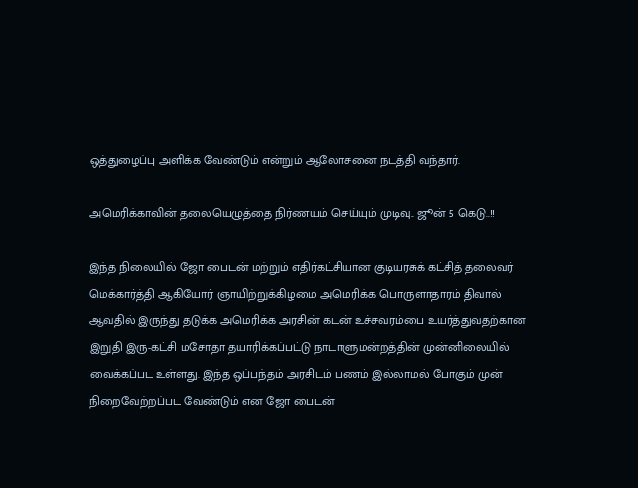ஒத்துழைப்பு அளிக்க வேண்டும் என்றும் ஆலோசனை நடத்தி வந்தார்.

அமெரிக்காவின் தலையெழுத்தை நிர்ணயம் செய்யும் முடிவு.. ஜூன் 5 கெடு..!!

இந்த நிலையில் ஜோ பைடன் மற்றும் எதிர்கட்சியான குடியரசுக் கட்சித் தலைவர் மெக்கார்த்தி ஆகியோர் ஞாயிற்றுக்கிழமை அமெரிக்க பொருளாதாரம் திவால் ஆவதில் இருந்து தடுக்க அமெரிக்க அரசின் கடன் உச்சவரம்பை உயர்த்துவதற்கான இறுதி இரு-கட்சி மசோதா தயாரிக்கப்பட்டு நாடாளுமன்றத்தின் முன்னிலையில் வைக்கப்பட உள்ளது. இந்த ஒப்பந்தம் அரசிடம் பணம் இல்லாமல் போகும் முன் நிறைவேற்றப்பட வேண்டும் என ஜோ பைடன்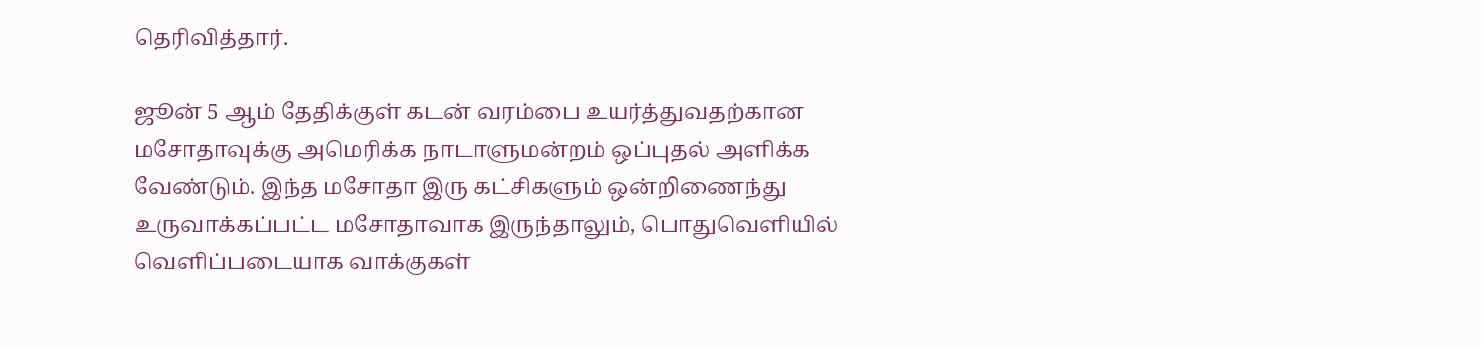தெரிவித்தார்.

ஜூன் 5 ஆம் தேதிக்குள் கடன் வரம்பை உயர்த்துவதற்கான மசோதாவுக்கு அமெரிக்க நாடாளுமன்றம் ஒப்புதல் அளிக்க வேண்டும். இந்த மசோதா இரு கட்சிகளும் ஒன்றிணைந்து உருவாக்கப்பட்ட மசோதாவாக இருந்தாலும், பொதுவெளியில் வெளிப்படையாக வாக்குகள்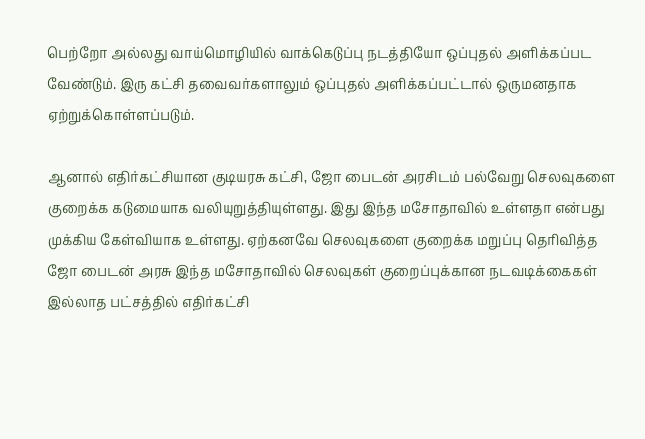பெற்றோ அல்லது வாய்மொழியில் வாக்கெடுப்பு நடத்தியோ ஒப்புதல் அளிக்கப்பட வேண்டும். இரு கட்சி தவைவர்களாலும் ஒப்புதல் அளிக்கப்பட்டால் ஒருமனதாக ஏற்றுக்கொள்ளப்படும்.

ஆனால் எதிர்கட்சியான குடியரசு கட்சி, ஜோ பைடன் அரசிடம் பல்வேறு செலவுகளை குறைக்க கடுமையாக வலியுறுத்தியுள்ளது. இது இந்த மசோதாவில் உள்ளதா என்பது முக்கிய கேள்வியாக உள்ளது. ஏற்கனவே செலவுகளை குறைக்க மறுப்பு தெரிவித்த ஜோ பைடன் அரசு இந்த மசோதாவில் செலவுகள் குறைப்புக்கான நடவடிக்கைகள் இல்லாத பட்சத்தில் எதிர்கட்சி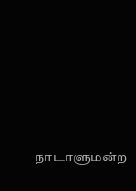நாடாளுமன்ற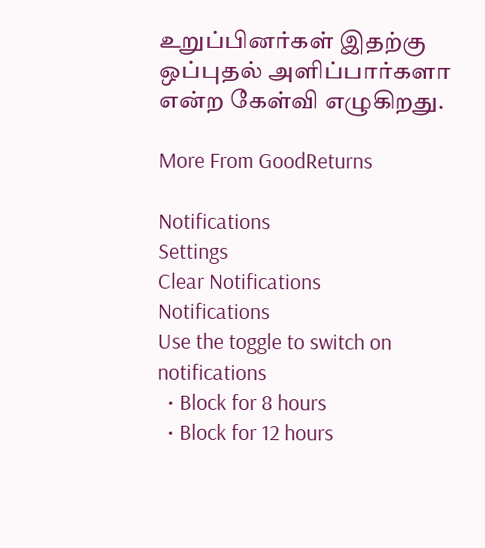உறுப்பினர்கள் இதற்கு ஒப்புதல் அளிப்பார்களா என்ற கேள்வி எழுகிறது.

More From GoodReturns

Notifications
Settings
Clear Notifications
Notifications
Use the toggle to switch on notifications
  • Block for 8 hours
  • Block for 12 hours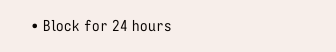• Block for 24 hours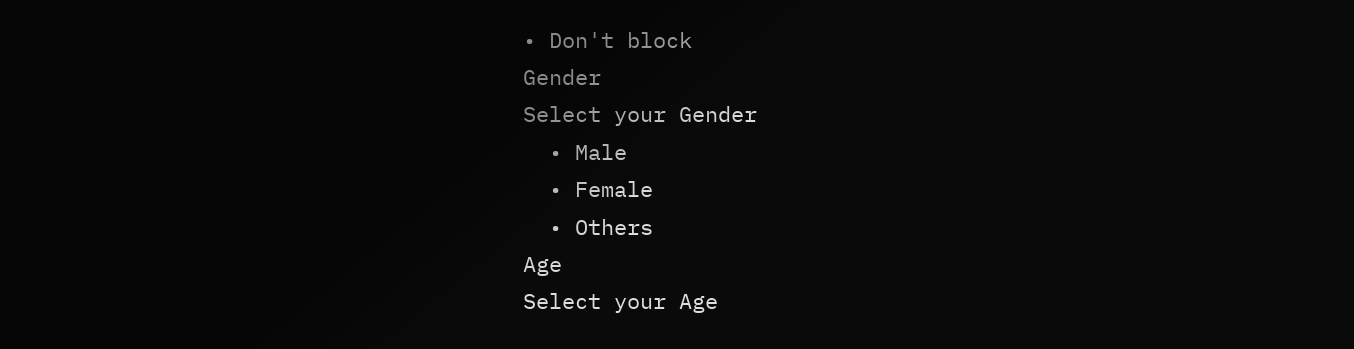• Don't block
Gender
Select your Gender
  • Male
  • Female
  • Others
Age
Select your Age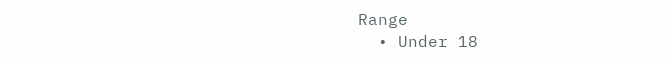Range
  • Under 18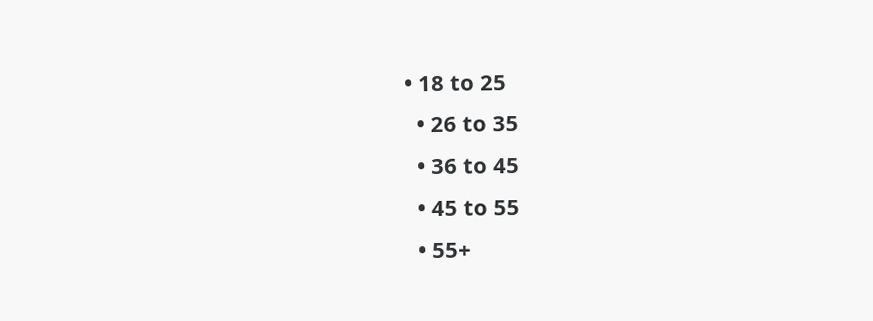• 18 to 25
  • 26 to 35
  • 36 to 45
  • 45 to 55
  • 55+